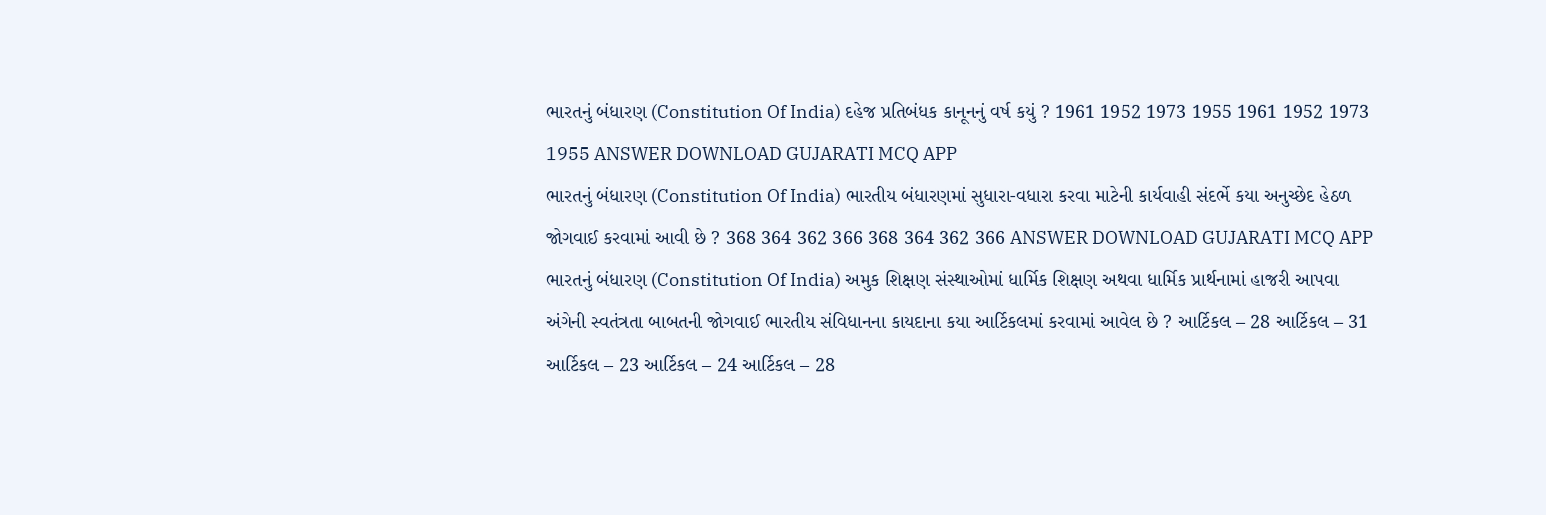ભારતનું બંધારણ (Constitution Of India) દહેજ પ્રતિબંધક કાનૂનનું વર્ષ કયું ? 1961 1952 1973 1955 1961 1952 1973 1955 ANSWER DOWNLOAD GUJARATI MCQ APP
ભારતનું બંધારણ (Constitution Of India) ભારતીય બંધારણમાં સુધારા-વધારા કરવા માટેની કાર્યવાહી સંદર્ભે કયા અનુચ્છેદ હેઠળ જોગવાઈ કરવામાં આવી છે ? 368 364 362 366 368 364 362 366 ANSWER DOWNLOAD GUJARATI MCQ APP
ભારતનું બંધારણ (Constitution Of India) અમુક શિક્ષણ સંસ્થાઓમાં ધાર્મિક શિક્ષણ અથવા ધાર્મિક પ્રાર્થનામાં હાજરી આપવા અંગેની સ્વતંત્રતા બાબતની જોગવાઈ ભારતીય સંવિધાનના કાયદાના કયા આર્ટિકલમાં કરવામાં આવેલ છે ? આર્ટિકલ – 28 આર્ટિકલ – 31 આર્ટિકલ – 23 આર્ટિકલ – 24 આર્ટિકલ – 28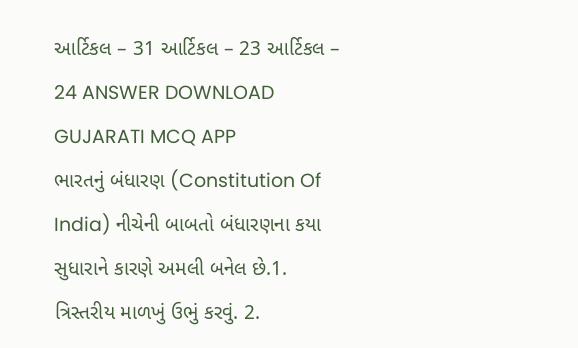આર્ટિકલ – 31 આર્ટિકલ – 23 આર્ટિકલ – 24 ANSWER DOWNLOAD GUJARATI MCQ APP
ભારતનું બંધારણ (Constitution Of India) નીચેની બાબતો બંધારણના કયા સુધારાને કારણે અમલી બનેલ છે.1. ત્રિસ્તરીય માળખું ઉભું કરવું. 2.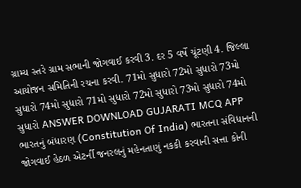ગ્રામ્ય સ્તરે ગ્રામ સભાની જોગવાઈ કરવી 3. દર 5 વર્ષે ચૂંટણી 4. જિલ્લા આયોજન સમિતિની રચના કરવી. 71મો સુધારો 72મો સુધારો 73મો સુધારો 74મો સુધારો 71મો સુધારો 72મો સુધારો 73મો સુધારો 74મો સુધારો ANSWER DOWNLOAD GUJARATI MCQ APP
ભારતનું બંધારણ (Constitution Of India) ભારતના સંવિધાનની જોગવાઈ હેઠળ એટર્ની જનરલનું મહેનતાણું નકકી કરવાની સત્તા કોની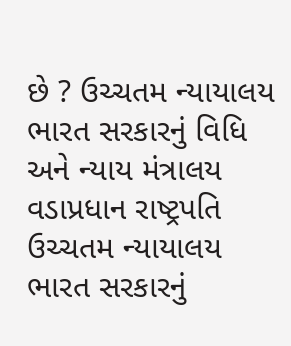છે ? ઉચ્ચતમ ન્યાયાલય ભારત સરકારનું વિધિ અને ન્યાય મંત્રાલય વડાપ્રધાન રાષ્ટ્રપતિ ઉચ્ચતમ ન્યાયાલય ભારત સરકારનું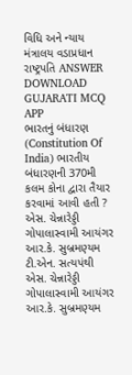વિધિ અને ન્યાય મંત્રાલય વડાપ્રધાન રાષ્ટ્રપતિ ANSWER DOWNLOAD GUJARATI MCQ APP
ભારતનું બંધારણ (Constitution Of India) ભારતીય બંધારણની 370મી કલમ કોના દ્વારા તૈયાર કરવામાં આવી હતી ? એસ. ચેન્નારેડ્ડી ગોપાલાસ્વામી આયંગર આર.કે. સુબ્રમણ્યમ ટી.એન. સત્યપંથી એસ. ચેન્નારેડ્ડી ગોપાલાસ્વામી આયંગર આર.કે. સુબ્રમણ્યમ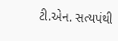ટી.એન. સત્યપંથી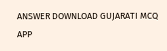ANSWER DOWNLOAD GUJARATI MCQ APP